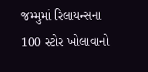જમ્મુમાં રિલાયન્સના 100 સ્ટોર ખોલાવાનો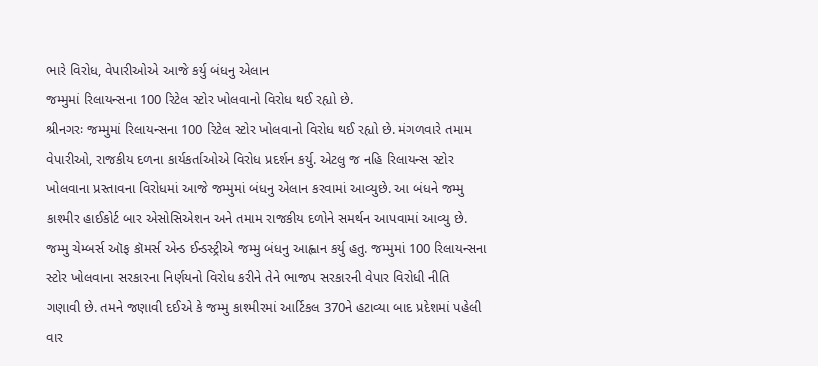ભારે વિરોધ, વેપારીઓએ આજે કર્યુ બંધનુ એલાન
જમ્મુમાં રિલાયન્સના 100 રિટેલ સ્ટોર ખોલવાનો વિરોધ થઈ રહ્યો છે.
શ્રીનગરઃ જમ્મુમાં રિલાયન્સના 100 રિટેલ સ્ટોર ખોલવાનો વિરોધ થઈ રહ્યો છે. મંગળવારે તમામ વેપારીઓ, રાજકીય દળના કાર્યકર્તાઓએ વિરોધ પ્રદર્શન કર્યુ. એટલુ જ નહિ રિલાયન્સ સ્ટોર ખોલવાના પ્રસ્તાવના વિરોધમાં આજે જમ્મુમાં બંધનુ એલાન કરવામાં આવ્યુછે. આ બંધને જમ્મુ કાશ્મીર હાઈકોર્ટ બાર એસોસિએશન અને તમામ રાજકીય દળોને સમર્થન આપવામાં આવ્યુ છે. જમ્મુ ચેમ્બર્સ ઑફ કૉમર્સ એન્ડ ઈન્ડસ્ટ્રીએ જમ્મુ બંધનુ આહ્વાન કર્યુ હતુ. જમ્મુમાં 100 રિલાયન્સના સ્ટોર ખોલવાના સરકારના નિર્ણયનો વિરોધ કરીને તેને ભાજપ સરકારની વેપાર વિરોધી નીતિ ગણાવી છે. તમને જણાવી દઈએ કે જમ્મુ કાશ્મીરમાં આર્ટિકલ 370ને હટાવ્યા બાદ પ્રદેશમાં પહેલી વાર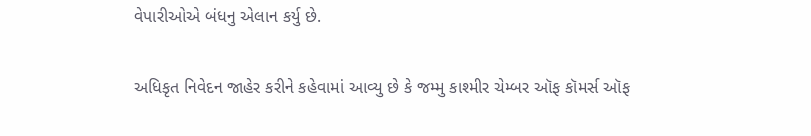વેપારીઓએ બંધનુ એલાન કર્યુ છે.

અધિકૃત નિવેદન જાહેર કરીને કહેવામાં આવ્યુ છે કે જમ્મુ કાશ્મીર ચેમ્બર ઑફ કૉમર્સ ઑફ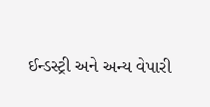ઈન્ડસ્ટ્રી અને અન્ય વેપારી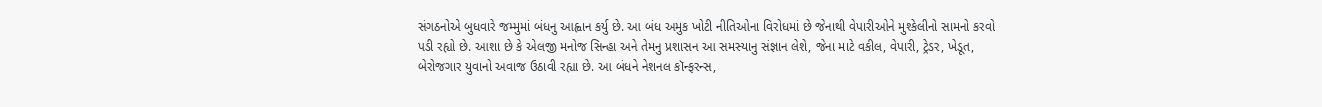સંગઠનોએ બુધવારે જમ્મુમાં બંધનુ આહ્વાન કર્યુ છે. આ બંધ અમુક ખોટી નીતિઓના વિરોધમાં છે જેનાથી વેપારીઓને મુશ્કેલીનો સામનો કરવો પડી રહ્યો છે. આશા છે કે એલજી મનોજ સિન્હા અને તેમનુ પ્રશાસન આ સમસ્યાનુ સંજ્ઞાન લેશે, જેના માટે વકીલ, વેપારી, ટ્રેડર, ખેડૂત, બેરોજગાર યુવાનો અવાજ ઉઠાવી રહ્યા છે. આ બંધને નેશનલ કૉન્ફરન્સ,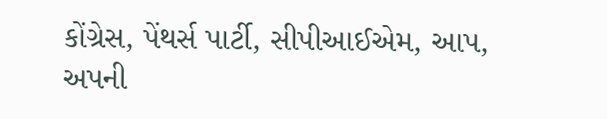કોંગ્રેસ, પેંથર્સ પાર્ટી, સીપીઆઈએમ, આપ, અપની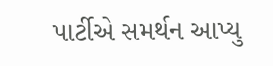પાર્ટીએ સમર્થન આપ્યુ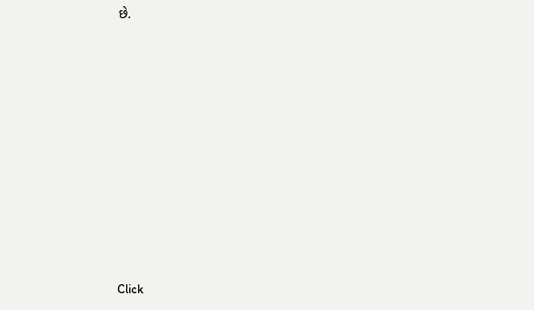છે.












Click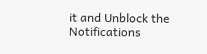it and Unblock the Notifications